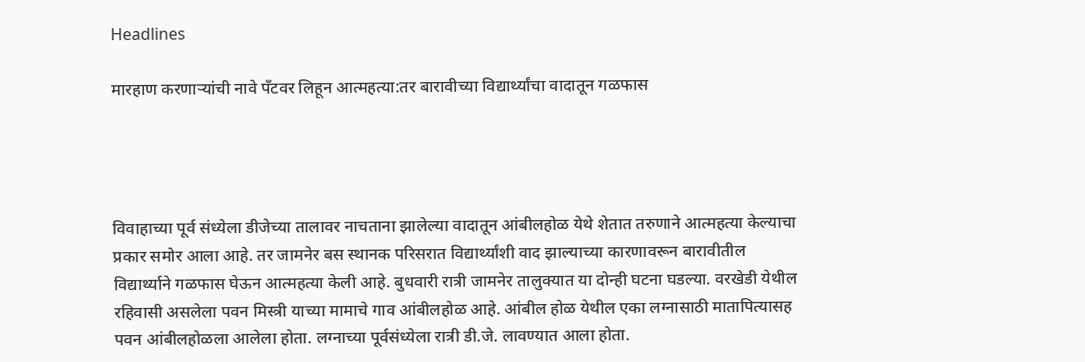Headlines

मारहाण करणाऱ्यांची नावे पँटवर लिहून आत्महत्या:तर बारावीच्या विद्यार्थ्यांचा वादातून गळफास




विवाहाच्या पूर्व संध्येला डीजेच्या तालावर नाचताना झालेल्या वादातून आंबीलहोळ येथे शेतात तरुणाने आत्महत्या केल्याचा प्रकार समोर आला आहे. तर जामनेर बस स्थानक परिसरात विद्यार्थ्यांशी वाद झाल्याच्या कारणावरून बारावीतील विद्यार्थ्याने गळफास घेऊन आत्महत्या केली आहे. बुधवारी रात्री जामनेर तालुक्यात या दोन्ही घटना घडल्या. वरखेडी येथील रहिवासी असलेला पवन मिस्त्री याच्या मामाचे गाव आंबीलहोळ आहे. आंबील होळ येथील एका लग्नासाठी मातापित्यासह पवन आंबीलहोळला आलेला होता. लग्नाच्या पूर्वसंध्येला रात्री डी.जे. लावण्यात आला होता.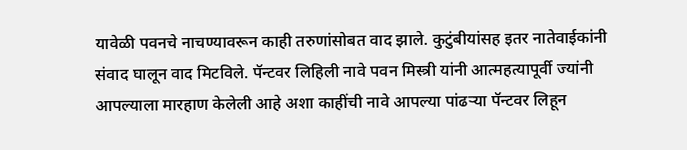यावेळी पवनचे नाचण्यावरून काही तरुणांसोबत वाद झाले. कुटुंबीयांसह इतर नातेवाईकांनी संवाद घालून वाद मिटविले. पॅन्टवर लिहिली नावे पवन मिस्त्री यांनी आत्महत्यापूर्वी ज्यांनी आपल्याला मारहाण केलेली आहे अशा काहींची नावे आपल्या पांढऱ्या पॅन्टवर लिहून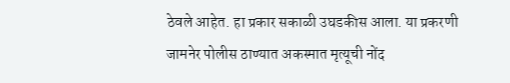ठेवले आहेत. हा प्रकार सकाळी उघडकीस आला. या प्रकरणी जामनेर पोलीस ठाण्यात अकस्मात मृत्यूची नोंद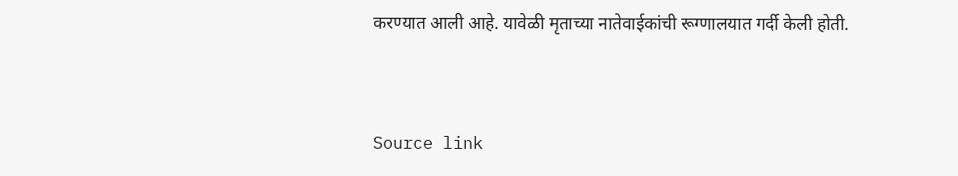करण्यात आली आहे. यावेळी मृताच्या नातेवाईकांची रूग्णालयात गर्दी केली होती.



Source link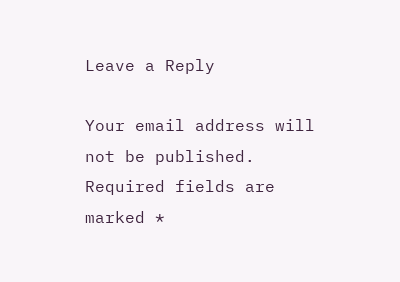Leave a Reply

Your email address will not be published. Required fields are marked *